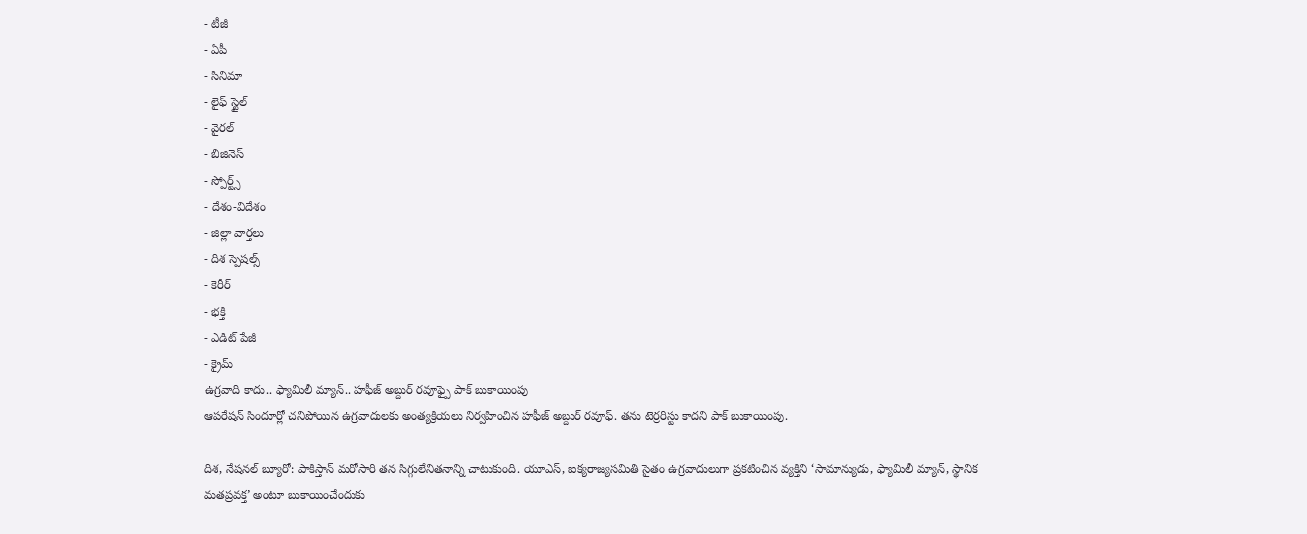- టీజీ
- ఏపీ
- సినిమా
- లైఫ్ స్టైల్
- వైరల్
- బిజినెస్
- స్పోర్ట్స్
- దేశం-విదేశం
- జిల్లా వార్తలు
- దిశ స్పెషల్స్
- కెరీర్
- భక్తి
- ఎడిట్ పేజీ
- క్రైమ్
ఉగ్రవాది కాదు.. ఫ్యామిలీ మ్యాన్.. హఫీజ్ అబ్దుర్ రవూఫ్పై పాక్ బుకాయింపు
ఆపరేషన్ సిందూర్లో చనిపోయిన ఉగ్రవాదులకు అంత్యక్రియలు నిర్వహించిన హఫీజ్ అబ్దుర్ రవూఫ్. తను టెర్రరిస్టు కాదని పాక్ బుకాయింపు.

దిశ, నేషనల్ బ్యూరో: పాకిస్తాన్ మరోసారి తన సిగ్గులేనితనాన్ని చాటుకుంది. యూఎస్, ఐక్యరాజ్యసమితి సైతం ఉగ్రవాదులుగా ప్రకటించిన వ్యక్తిని ‘సామాన్యుడు, ఫ్యామిలీ మ్యాన్, స్థానిక మతప్రవక్త’ అంటూ బుకాయించేందుకు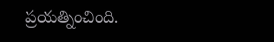ప్రయత్నించింది.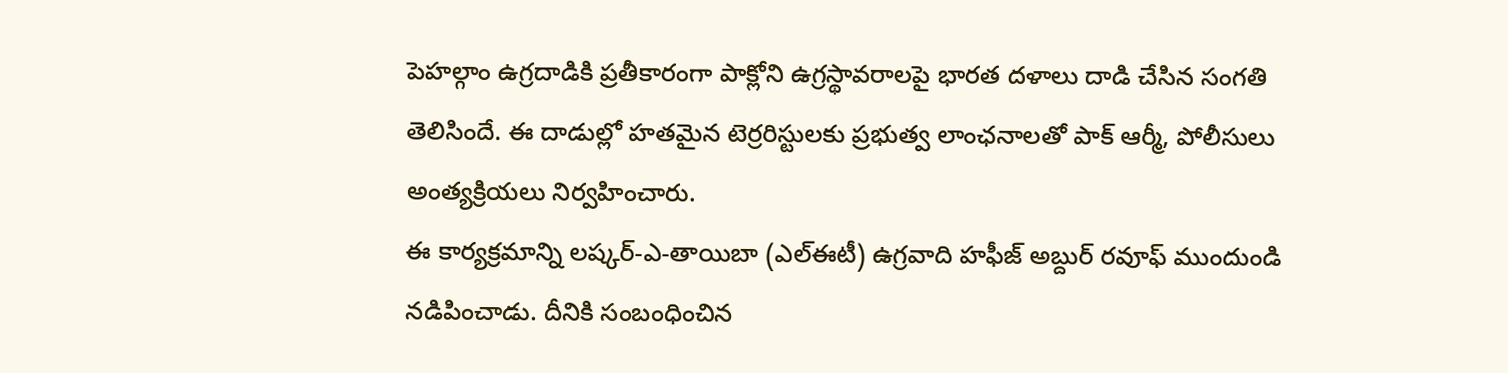పెహల్గాం ఉగ్రదాడికి ప్రతీకారంగా పాక్లోని ఉగ్రస్థావరాలపై భారత దళాలు దాడి చేసిన సంగతి తెలిసిందే. ఈ దాడుల్లో హతమైన టెర్రరిస్టులకు ప్రభుత్వ లాంఛనాలతో పాక్ ఆర్మీ, పోలీసులు అంత్యక్రియలు నిర్వహించారు.
ఈ కార్యక్రమాన్ని లష్కర్-ఎ-తాయిబా (ఎల్ఈటీ) ఉగ్రవాది హఫీజ్ అబ్దుర్ రవూఫ్ ముందుండి నడిపించాడు. దీనికి సంబంధించిన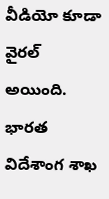వీడియో కూడా వైరల్ అయింది. భారత విదేశాంగ శాఖ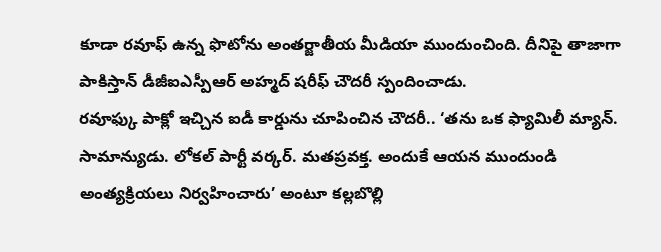కూడా రవూఫ్ ఉన్న ఫొటోను అంతర్జాతీయ మీడియా ముందుంచింది. దీనిపై తాజాగా పాకిస్తాన్ డీజీఐఎస్పీఆర్ అహ్మద్ షరీఫ్ చౌదరీ స్పందించాడు.
రవూఫ్కు పాక్లో ఇచ్చిన ఐడీ కార్డును చూపించిన చౌదరీ.. ‘తను ఒక ఫ్యామిలీ మ్యాన్. సామాన్యుడు. లోకల్ పార్టీ వర్కర్. మతప్రవక్త. అందుకే ఆయన ముందుండి అంత్యక్రియలు నిర్వహించారు’ అంటూ కల్లబొల్లి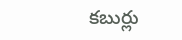కబుర్లు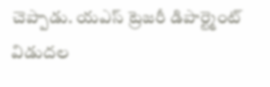చెప్పాడు. యఎస్ ట్రెజరీ డిపార్ట్మెంట్ విడుదల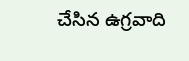చేసిన ఉగ్రవాది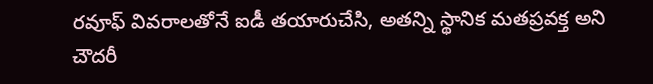రవూఫ్ వివరాలతోనే ఐడీ తయారుచేసి, అతన్ని స్థానిక మతప్రవక్త అని చౌదరీ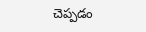చెప్పడం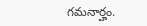గమనార్హం.